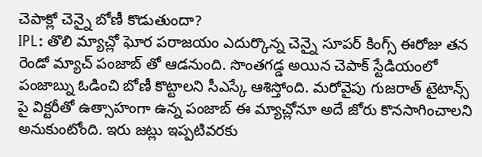చెపాక్లో చెన్నై బోణీ కొడుతుందా?
IPL: తొలి మ్యాచ్లో ఘోర పరాజయం ఎదుర్కొన్న చెన్నై సూపర్ కింగ్స్ ఈరోజు తన రెండో మ్యాచ్ పంజాబ్ తో ఆడనుంది. సొంతగడ్డ అయిన చెపాక్ స్టేడియంలో పంజాబ్ను ఓడించి బోణీ కొట్టాలని సీఎస్కే ఆశిస్తోంది. మరోవైపు గుజరాత్ టైటాన్స్ పై విక్టరీతో ఉత్సాహంగా ఉన్న పంజాబ్ ఈ మ్యాచ్లోనూ అదే జోరు కొనసాగించాలని అనుకుంటోంది. ఇరు జట్లు ఇప్పటివరకు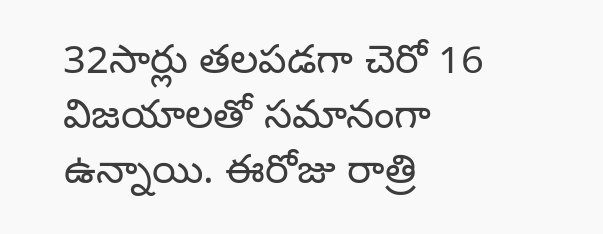32సార్లు తలపడగా చెరో 16 విజయాలతో సమానంగా ఉన్నాయి. ఈరోజు రాత్రి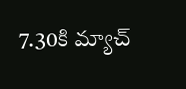7.30కి మ్యాచ్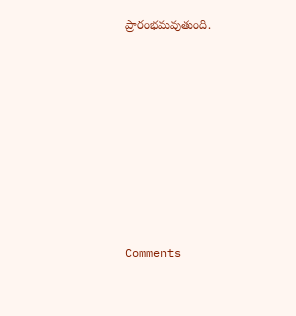ప్రారంభమవుతుంది.










Comments